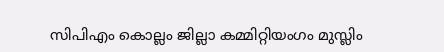സിപിഎം കൊല്ലം ജില്ലാ കമ്മിറ്റിയംഗം മുസ്ലിം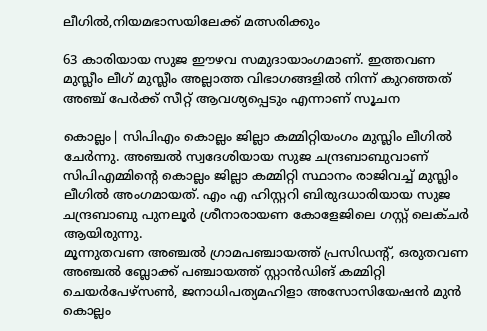ലീഗില്‍,നിയമഭാസയിലേക്ക് മത്സരിക്കും

63 കാരിയായ സുജ ഈഴവ സമുദായാംഗമാണ്. ഇത്തവണ മുസ്ലീം ലീഗ് മുസ്ലീം അല്ലാത്ത വിഭാഗങ്ങളിൽ നിന്ന് കുറഞ്ഞത് അഞ്ച് പേർക്ക് സീറ്റ് ആവശ്യപ്പെടും എന്നാണ് സൂചന

കൊല്ലം| സിപിഎം കൊല്ലം ജില്ലാ കമ്മിറ്റിയംഗം മുസ്ലിം ലീഗില്‍ ചേർന്നു. അഞ്ചൽ സ്വദേശിയായ സുജ ചന്ദ്രബാബുവാണ് സിപിഎമ്മിന്റെ കൊല്ലം ജില്ലാ കമ്മിറ്റി സ്ഥാനം രാജിവച്ച് മുസ്ലിം ലീഗിൽ അംഗമായത്. എം എ ഹിസ്റ്ററി ബിരുദധാരിയായ സുജ ചന്ദ്രബാബു പുനലൂർ ശ്രീനാരായണ കോളേജിലെ ഗസ്റ്റ് ലെക്ചർ ആയിരുന്നു.
മൂന്നുതവണ അഞ്ചൽ ഗ്രാമപഞ്ചായത്ത് പ്രസിഡന്റ്, ഒരുതവണ അഞ്ചൽ ബ്ലോക്ക് പഞ്ചായത്ത് സ്റ്റാൻഡിങ് കമ്മിറ്റി ചെയർപേഴ്സൺ, ജനാധിപത്യമഹിളാ അസോസിയേഷൻ മുൻ കൊല്ലം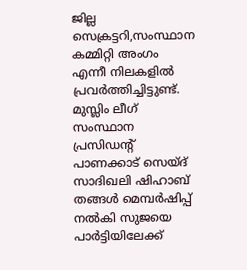ജില്ല സെക്രട്ടറി,സംസ്ഥാന കമ്മിറ്റി അംഗം എന്നീ നിലകളിൽ പ്രവർത്തിച്ചിട്ടുണ്ട്. മുസ്ലിം ലീഗ് സംസ്ഥാന പ്രസിഡന്റ് പാണക്കാട് സെയ്ദ് സാദിഖലി ഷിഹാബ് തങ്ങൾ മെമ്പർഷിപ്പ് നൽകി സുജയെ പാർട്ടിയിലേക്ക്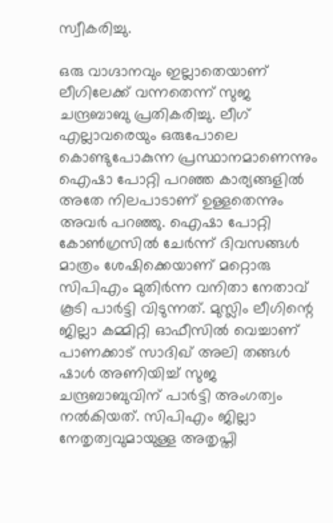സ്വീകരിച്ചു.

ഒരു വാഗ്ദാനവും ഇല്ലാതെയാണ് ലീഗിലേക്ക് വന്നതെന്ന് സുജ ചന്ദ്രബാബു പ്രതികരിച്ചു. ലീഗ് എല്ലാവരെയും ഒരുപോലെ കൊണ്ടുപോകുന്ന പ്രസ്ഥാനമാണെന്നും ഐഷാ പോറ്റി പറഞ്ഞ കാര്യങ്ങളിൽ അതേ നിലപാടാണ് ഉള്ളതെന്നും അവർ പറഞ്ഞു. ഐഷാ പോറ്റി കോൺഗ്രസിൽ ചേർന്ന് ദിവസങ്ങൾ മാത്രം ശേഷിക്കെയാണ് മറ്റൊരു സിപിഎം മുതിർന്ന വനിതാ നേതാവ് കൂടി പാർട്ടി വിടുന്നത്. മുസ്ലിം ലീഗിന്റെ ജില്ലാ കമ്മിറ്റി ഓഫീസിൽ വെച്ചാണ് പാണക്കാട് സാദിഖ് അലി തങ്ങൾ ഷാൾ അണിയിച്ച് സുജ ചന്ദ്രബാബുവിന് പാർട്ടി അംഗത്വം നൽകിയത്. സിപിഎം ജില്ലാ നേതൃത്വവുമായുള്ള അതൃപ്തി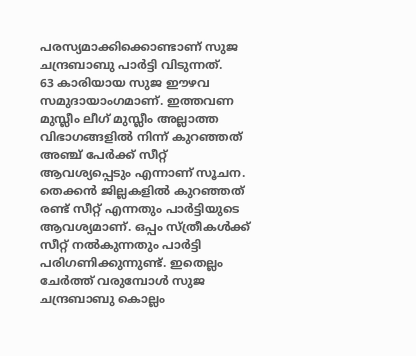പരസ്യമാക്കിക്കൊണ്ടാണ് സുജ ചന്ദ്രബാബു പാർട്ടി വിടുന്നത്.
63 കാരിയായ സുജ ഈഴവ സമുദായാംഗമാണ്. ഇത്തവണ മുസ്ലീം ലീഗ് മുസ്ലീം അല്ലാത്ത വിഭാഗങ്ങളിൽ നിന്ന് കുറഞ്ഞത് അഞ്ച് പേർക്ക് സീറ്റ് ആവശ്യപ്പെടും എന്നാണ് സൂചന. തെക്കൻ ജില്ലകളിൽ കുറഞ്ഞത് രണ്ട് സീറ്റ് എന്നതും പാർട്ടിയുടെ ആവശ്യമാണ്. ഒപ്പം സ്ത്രീകൾക്ക് സീറ്റ് നൽകുന്നതും പാർട്ടി പരിഗണിക്കുന്നുണ്ട്. ഇതെല്ലം ചേർത്ത് വരുമ്പോൾ സുജ ചന്ദ്രബാബു കൊല്ലം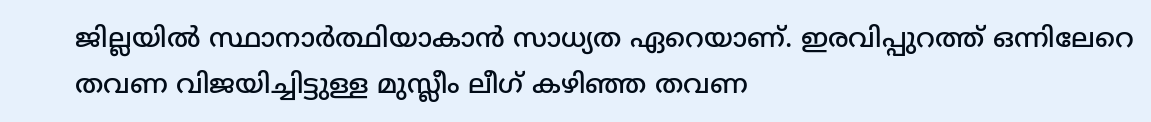ജില്ലയിൽ സ്ഥാനാർത്ഥിയാകാൻ സാധ്യത ഏറെയാണ്. ഇരവിപ്പുറത്ത് ഒന്നിലേറെ തവണ വിജയിച്ചിട്ടുള്ള മുസ്ലീം ലീഗ് കഴിഞ്ഞ തവണ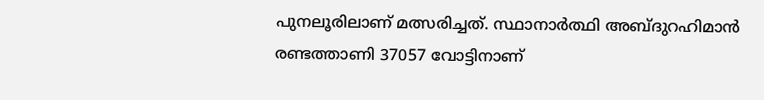പുനലൂരിലാണ് മത്സരിച്ചത്. സ്ഥാനാർത്ഥി അബ്ദുറഹിമാൻ രണ്ടത്താണി 37057 വോട്ടിനാണ്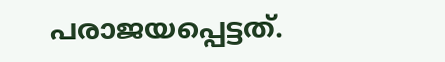പരാജയപ്പെട്ടത്.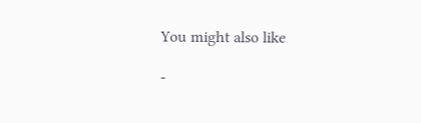You might also like

-